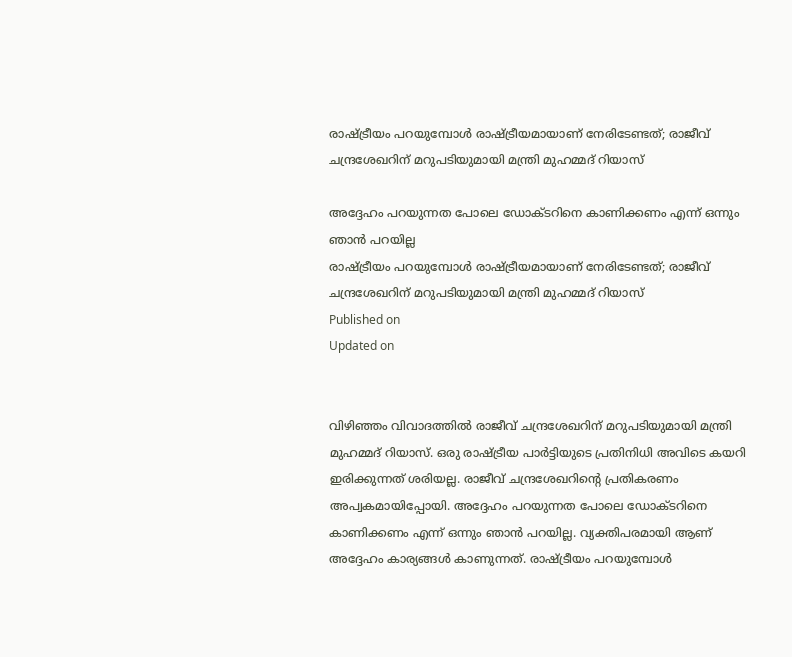രാഷ്ട്രീയം പറയുമ്പോൾ രാഷ്ട്രീയമായാണ് നേരിടേണ്ടത്; രാജീവ് ചന്ദ്രശേഖറിന് മറുപടിയുമായി മന്ത്രി മുഹമ്മദ് റിയാസ്

അദ്ദേഹം പറയുന്നത പോലെ ഡോക്ടറിനെ കാണിക്കണം എന്ന് ഒന്നും ഞാൻ പറയില്ല
രാഷ്ട്രീയം പറയുമ്പോൾ രാഷ്ട്രീയമായാണ് നേരിടേണ്ടത്; രാജീവ് ചന്ദ്രശേഖറിന് മറുപടിയുമായി മന്ത്രി മുഹമ്മദ് റിയാസ്
Published on
Updated on


വിഴിഞ്ഞം വിവാദത്തിൽ രാജീവ് ചന്ദ്രശേഖറിന് മറുപടിയുമായി മന്ത്രി മുഹമ്മദ് റിയാസ്. ഒരു രാഷ്ട്രീയ പാർട്ടിയുടെ പ്രതിനിധി അവിടെ കയറി ഇരിക്കുന്നത് ശരിയല്ല. രാജീവ് ചന്ദ്രശേഖറിൻ്റെ പ്രതികരണം അപ്വകമായിപ്പോയി. അദ്ദേഹം പറയുന്നത പോലെ ഡോക്ടറിനെ കാണിക്കണം എന്ന് ഒന്നും ഞാൻ പറയില്ല. വ്യക്തിപരമായി ആണ് അദ്ദേഹം കാര്യങ്ങൾ കാണുന്നത്. രാഷ്ട്രീയം പറയുമ്പോൾ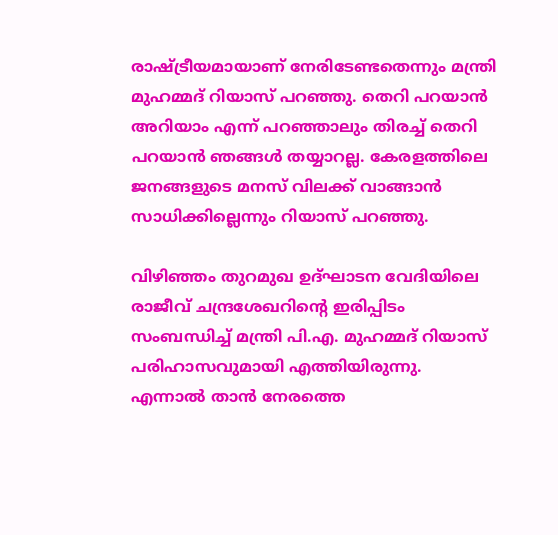രാഷ്ട്രീയമായാണ് നേരിടേണ്ടതെന്നും മന്ത്രി മുഹമ്മദ് റിയാസ് പറഞ്ഞു. തെറി പറയാൻ അറിയാം എന്ന് പറഞ്ഞാലും തിരച്ച് തെറി പറയാൻ ഞങ്ങൾ തയ്യാറല്ല. കേരളത്തിലെ ജനങ്ങളുടെ മനസ് വിലക്ക് വാങ്ങാൻ സാധിക്കില്ലെന്നും റിയാസ് പറഞ്ഞു.

വിഴിഞ്ഞം തുറമുഖ ഉദ്ഘാടന വേദിയിലെ രാജീവ് ചന്ദ്രശേഖറിൻ്റെ ഇരിപ്പിടം സംബന്ധിച്ച് മന്ത്രി പി.എ. മുഹമ്മദ് റിയാസ് പരിഹാസവുമായി എത്തിയിരുന്നു. എന്നാൽ താൻ നേരത്തെ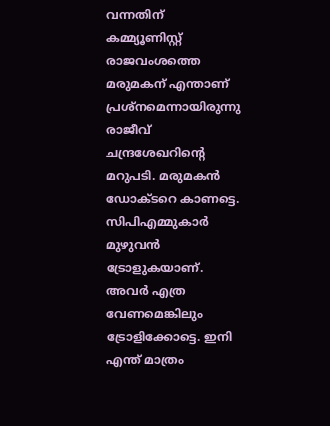വന്നതിന് കമ്മ്യൂണിസ്റ്റ് രാജവംശത്തെ മരുമകന് എന്താണ് പ്രശ്നമെന്നായിരുന്നു രാജീവ് ചന്ദ്രശേഖറിൻ്റെ മറുപടി. മരുമകൻ ഡോക്ടറെ കാണട്ടെ. സിപിഎമ്മുകാർ മുഴുവൻ ട്രോളുകയാണ്. അവർ എത്ര വേണമെങ്കിലും ട്രോളിക്കോട്ടെ. ഇനി എന്ത് മാത്രം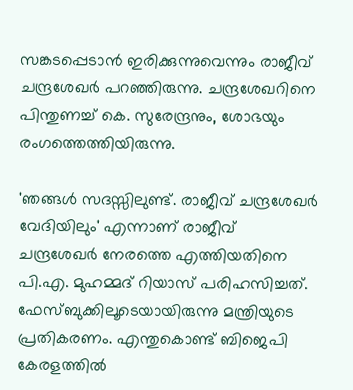സങ്കടപ്പെടാൻ ഇരിക്കുന്നുവെന്നും രാജീവ് ചന്ദ്രശേഖർ പറഞ്ഞിരുന്നു. ചന്ദ്രശേഖറിനെ പിന്തുണച്ച് കെ. സുരേന്ദ്രനും, ശോഭയും രംഗത്തെത്തിയിരുന്നു.

'ഞങ്ങള്‍ സദസ്സിലുണ്ട്. രാജീവ് ചന്ദ്രശേഖര്‍ വേദിയിലും' എന്നാണ് രാജീവ് ചന്ദ്രശേഖർ നേരത്തെ എത്തിയതിനെ പി.എ. മുഹമ്മദ് റിയാസ് പരിഹസിച്ചത്. ഫേസ്ബുക്കിലൂടെയായിരുന്നു മന്ത്രിയുടെ പ്രതികരണം. എന്തുകൊണ്ട് ബിജെപി കേരളത്തിൽ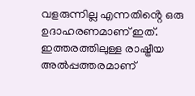വളരുന്നില്ല എന്നതിൻ്റെ ഒരു ഉദാഹരണമാണ് ഇത്. ഇത്തരത്തിലുള്ള രാഷ്ട്രീയ അൽപ്പത്തരമാണ്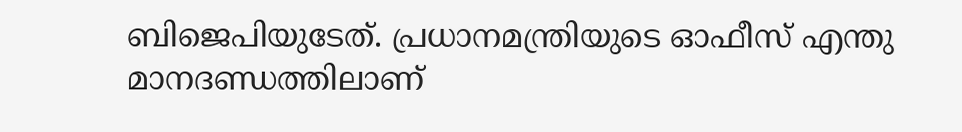ബിജെപിയുടേത്. പ്രധാനമന്ത്രിയുടെ ഓഫീസ് എന്തു മാനദണ്ഡത്തിലാണ്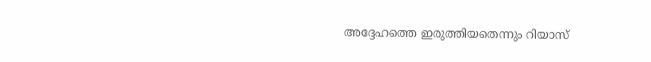അദ്ദേഹത്തെ ഇരുത്തിയതെന്നും റിയാസ്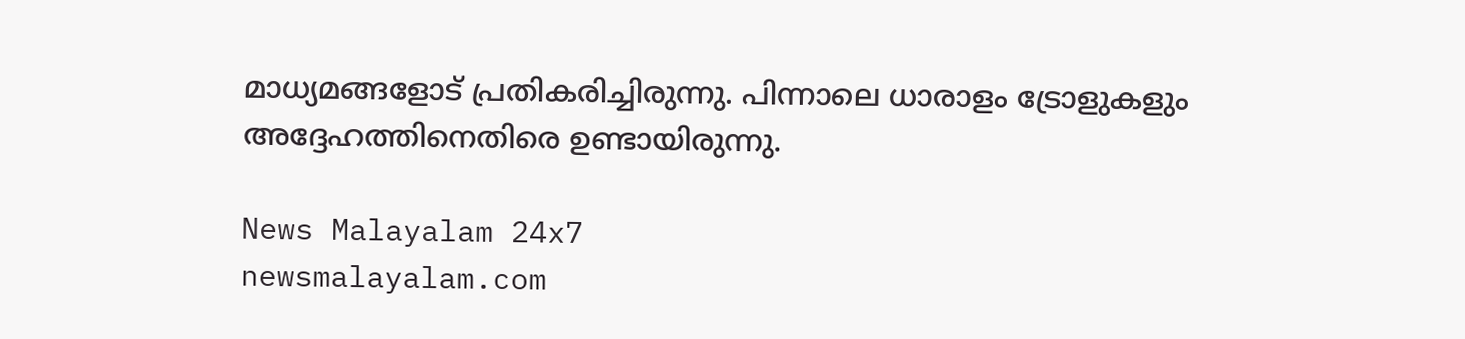മാധ്യമങ്ങളോട് പ്രതികരിച്ചിരുന്നു. പിന്നാലെ ധാരാളം ട്രോളുകളും അദ്ദേഹത്തിനെതിരെ ഉണ്ടായിരുന്നു.

News Malayalam 24x7
newsmalayalam.com